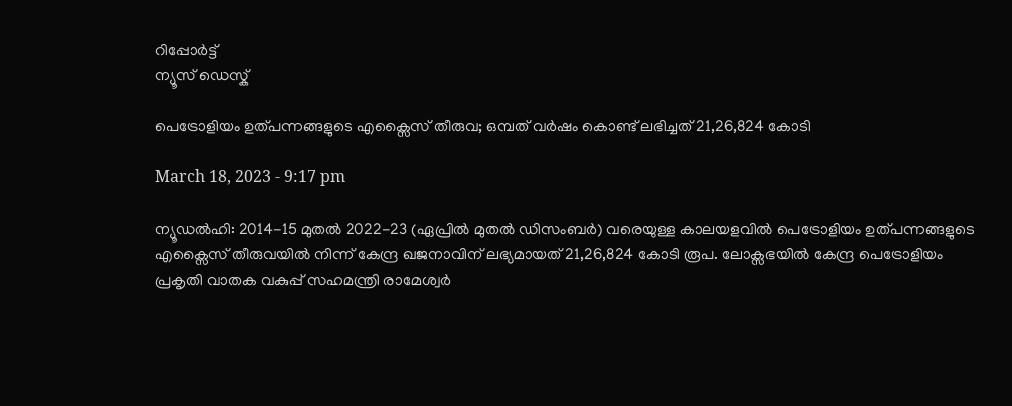റിപ്പോര്‍ട്ട്
ന്യൂസ് ഡെസ്ക്

പെട്രോളിയം ഉത്പന്നങ്ങളുടെ എക്സൈസ് തീരുവ; ഒമ്പത് വര്‍ഷം കൊണ്ട് ലഭിച്ചത് 21,26,824 കോടി

March 18, 2023 - 9:17 pm

ന്യൂഡല്‍ഹി: 2014-15 മുതല്‍ 2022-23 (ഏപ്രില്‍ മുതല്‍ ഡിസംബര്‍) വരെയുള്ള കാലയളവില്‍ പെട്രോളിയം ഉത്പന്നങ്ങളുടെ എക്സൈസ് തീരുവയില്‍ നിന്ന് കേന്ദ്ര ഖജനാവിന് ലഭ്യമായത് 21,26,824 കോടി രൂപ. ലോക്സഭയില്‍ കേന്ദ്ര പെട്രോളിയം പ്രകൃതി വാതക വകുപ്പ് സഹമന്ത്രി രാമേശ്വര്‍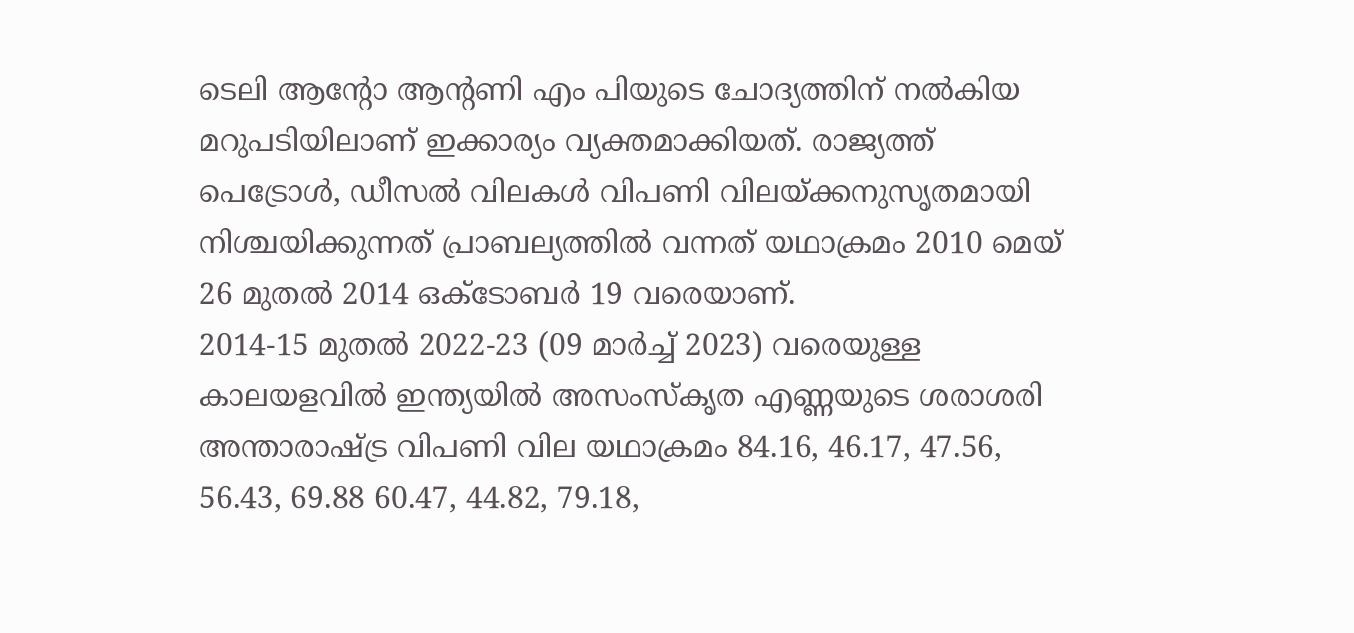ടെലി ആന്റോ ആന്റണി എം പിയുടെ ചോദ്യത്തിന് നല്‍കിയ മറുപടിയിലാണ് ഇക്കാര്യം വ്യക്തമാക്കിയത്. രാജ്യത്ത് പെട്രോള്‍, ഡീസല്‍ വിലകള്‍ വിപണി വിലയ്ക്കനുസൃതമായി നിശ്ചയിക്കുന്നത് പ്രാബല്യത്തില്‍ വന്നത് യഥാക്രമം 2010 മെയ് 26 മുതല്‍ 2014 ഒക്ടോബര്‍ 19 വരെയാണ്.
2014-15 മുതല്‍ 2022-23 (09 മാര്‍ച്ച് 2023) വരെയുള്ള കാലയളവില്‍ ഇന്ത്യയില്‍ അസംസ്‌കൃത എണ്ണയുടെ ശരാശരി അന്താരാഷ്ട്ര വിപണി വില യഥാക്രമം 84.16, 46.17, 47.56, 56.43, 69.88 60.47, 44.82, 79.18,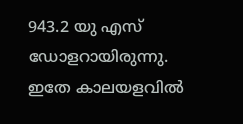943.2 യു എസ് ഡോളറായിരുന്നു. ഇതേ കാലയളവില്‍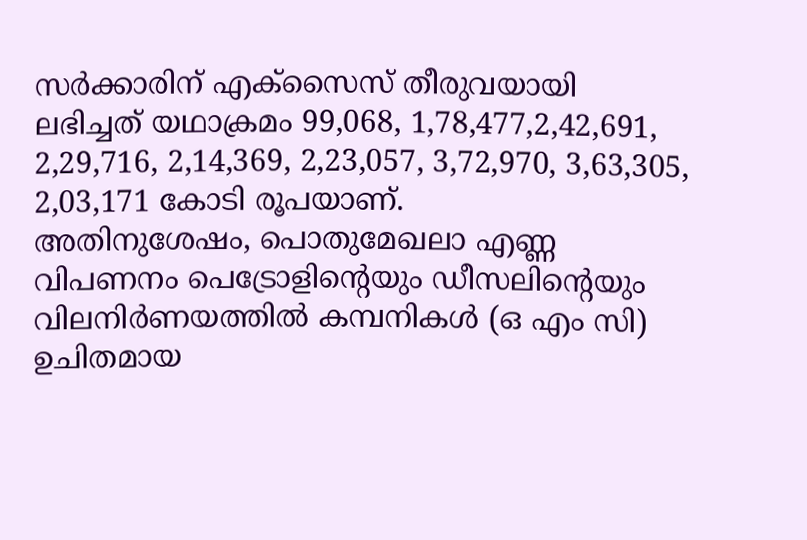സര്‍ക്കാരിന് എക്സൈസ് തീരുവയായി ലഭിച്ചത് യഥാക്രമം 99,068, 1,78,477,2,42,691, 2,29,716, 2,14,369, 2,23,057, 3,72,970, 3,63,305, 2,03,171 കോടി രൂപയാണ്.
അതിനുശേഷം, പൊതുമേഖലാ എണ്ണ വിപണനം പെട്രോളിന്റെയും ഡീസലിന്റെയും വിലനിര്‍ണയത്തില്‍ കമ്പനികള്‍ (ഒ എം സി) ഉചിതമായ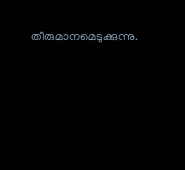തീരുമാനമെടുക്കുന്നു.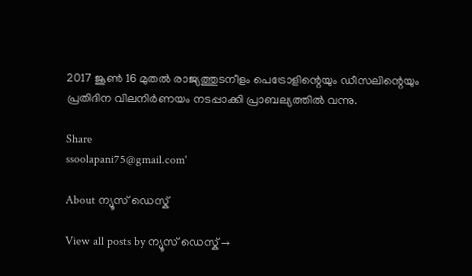2017 ജൂണ്‍ 16 മുതല്‍ രാജ്യത്തുടനീളം പെട്രോളിന്റെയും ഡീസലിന്റെയും പ്രതിദിന വിലനിര്‍ണയം നടപ്പാക്കി പ്രാബല്യത്തില്‍ വന്നു.

Share
ssoolapani75@gmail.com'

About ന്യൂസ് ഡെസ്ക്

View all posts by ന്യൂസ് ഡെസ്ക് →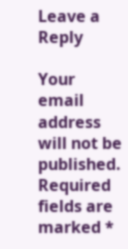Leave a Reply

Your email address will not be published. Required fields are marked *